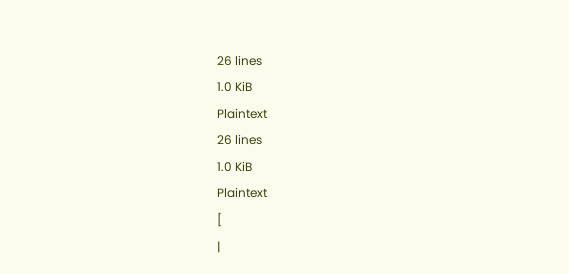26 lines
1.0 KiB
Plaintext
26 lines
1.0 KiB
Plaintext
[
|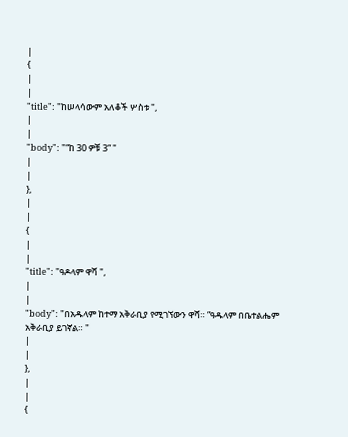|
{
|
|
"title": "ከሠላሳውም አለቆች ሦስቱ ",
|
|
"body": "“ከ 30 ዎቹ 3” "
|
|
},
|
|
{
|
|
"title": "ዓዶላም ዋሻ ",
|
|
"body": "በአዱላም ከተማ አቅራቢያ የሚገኘውን ዋሻ። ”ዓዱላም በቤተልሔም አቅራቢያ ይገኛል። "
|
|
},
|
|
{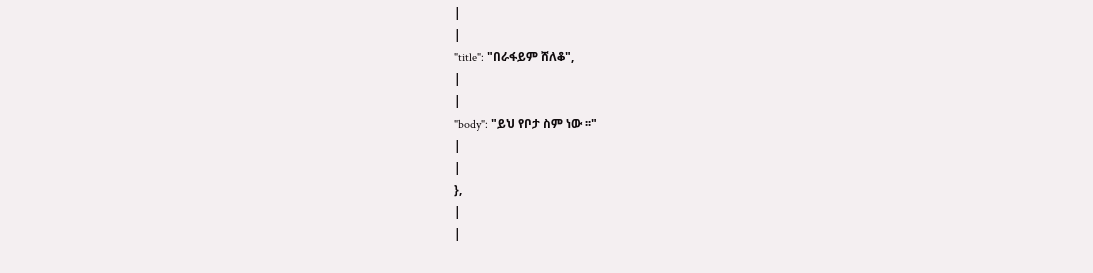|
|
"title": "በራፋይም ሸለቆ",
|
|
"body": "ይህ የቦታ ስም ነው ፡፡"
|
|
},
|
|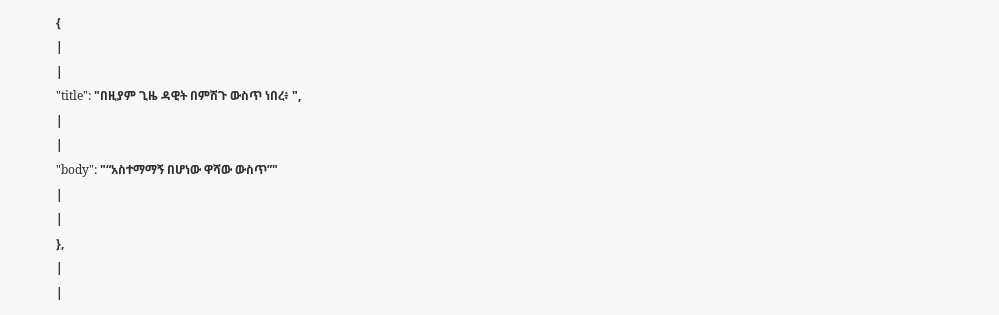{
|
|
"title": "በዚያም ጊዜ ዳዊት በምሽጉ ውስጥ ነበረ፥ ",
|
|
"body": "“አስተማማኝ በሆነው ዋሻው ውስጥ”"
|
|
},
|
|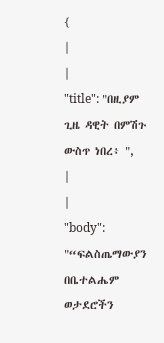{
|
|
"title": "በዚያም ጊዜ ዳዊት በምሽጉ ውስጥ ነበረ፥ ",
|
|
"body": "“ፍልስጤማውያን በቤተልሔም ወታደሮችን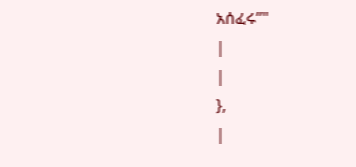አሰፈሩ”"
|
|
},
|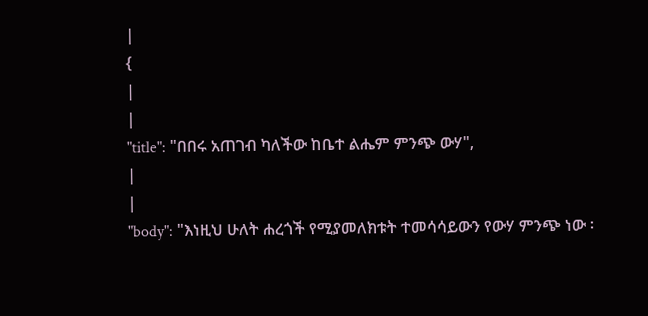|
{
|
|
"title": "በበሩ አጠገብ ካለችው ከቤተ ልሔም ምንጭ ውሃ",
|
|
"body": "እነዚህ ሁለት ሐረጎች የሚያመለክቱት ተመሳሳይውን የውሃ ምንጭ ነው ፡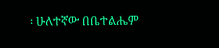፡ ሁለተኛው በቤተልሔም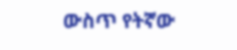ውስጥ የትኛው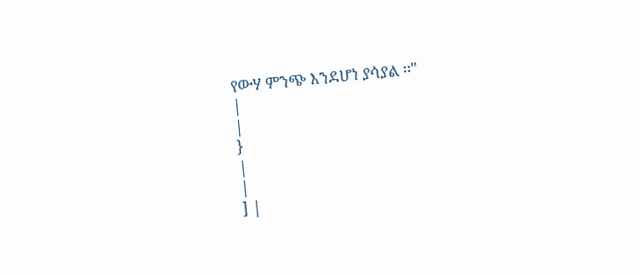የውሃ ምንጭ እንደሆነ ያሳያል ፡፡"
|
|
}
|
|
] |